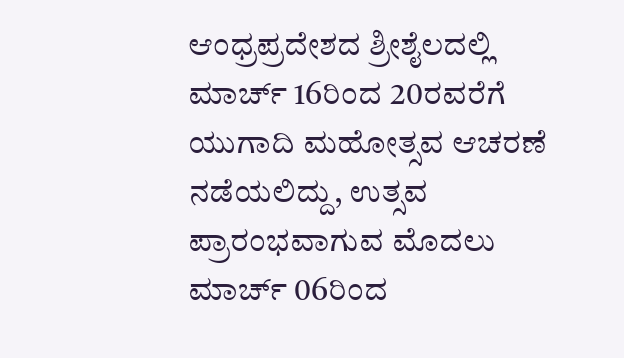ಆಂಧ್ರಪ್ರದೇಶದ ಶ್ರೀಶೈಲದಲ್ಲಿ ಮಾರ್ಚ್ 16ರಿಂದ 20ರವರೆಗೆ ಯುಗಾದಿ ಮಹೋತ್ಸವ ಆಚರಣೆ ನಡೆಯಲಿದ್ದು, ಉತ್ಸವ ಪ್ರಾರಂಭವಾಗುವ ಮೊದಲು ಮಾರ್ಚ್ 06ರಿಂದ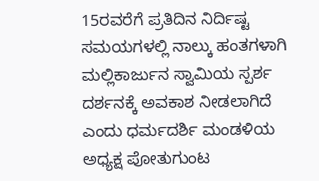15ರವರೆಗೆ ಪ್ರತಿದಿನ ನಿರ್ದಿಷ್ಟ ಸಮಯಗಳಲ್ಲಿ ನಾಲ್ಕು ಹಂತಗಳಾಗಿ ಮಲ್ಲಿಕಾರ್ಜುನ ಸ್ವಾಮಿಯ ಸ್ಪರ್ಶ ದರ್ಶನಕ್ಕೆ ಅವಕಾಶ ನೀಡಲಾಗಿದೆ ಎಂದು ಧರ್ಮದರ್ಶಿ ಮಂಡಳಿಯ ಅಧ್ಯಕ್ಷ ಪೋತುಗುಂಟ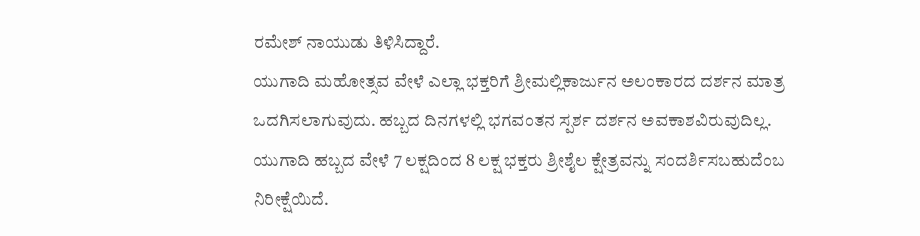ರಮೇಶ್ ನಾಯುಡು ತಿಳಿಸಿದ್ದಾರೆ.
ಯುಗಾದಿ ಮಹೋತ್ಸವ ವೇಳೆ ಎಲ್ಲಾ ಭಕ್ತರಿಗೆ ಶ್ರೀಮಲ್ಲಿಕಾರ್ಜುನ ಅಲಂಕಾರದ ದರ್ಶನ ಮಾತ್ರ ಒದಗಿಸಲಾಗುವುದು. ಹಬ್ಬದ ದಿನಗಳಲ್ಲಿ ಭಗವಂತನ ಸ್ಪರ್ಶ ದರ್ಶನ ಅವಕಾಶವಿರುವುದಿಲ್ಲ. ಯುಗಾದಿ ಹಬ್ಬದ ವೇಳೆ 7 ಲಕ್ಷದಿಂದ 8 ಲಕ್ಷ ಭಕ್ತರು ಶ್ರೀಶೈಲ ಕ್ಷೇತ್ರವನ್ನು ಸಂದರ್ಶಿಸಬಹುದೆಂಬ ನಿರೀಕ್ಷೆಯಿದೆ.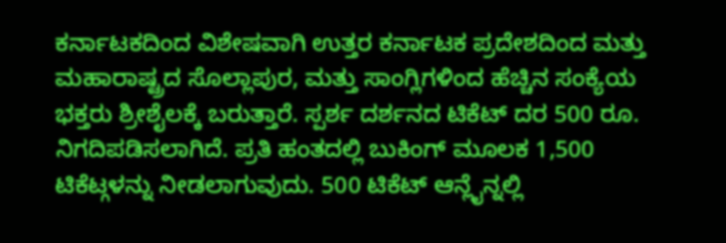ಕರ್ನಾಟಕದಿಂದ ವಿಶೇಷವಾಗಿ ಉತ್ತರ ಕರ್ನಾಟಕ ಪ್ರದೇಶದಿಂದ ಮತ್ತು ಮಹಾರಾಷ್ಟ್ರದ ಸೊಲ್ಲಾಪುರ, ಮತ್ತು ಸಾಂಗ್ಲಿಗಳಿಂದ ಹೆಚ್ಚಿನ ಸಂಕ್ಯೆಯ ಭಕ್ತರು ಶ್ರೀಶೈಲಕ್ಕೆ ಬರುತ್ತಾರೆ. ಸ್ಪರ್ಶ ದರ್ಶನದ ಟಿಕೆಟ್ ದರ 500 ರೂ. ನಿಗದಿಪಡಿಸಲಾಗಿದೆ. ಪ್ರತಿ ಹಂತದಲ್ಲಿ ಬುಕಿಂಗ್ ಮೂಲಕ 1,500 ಟಿಕೆಟ್ಗಳನ್ನು ನೀಡಲಾಗುವುದು. 500 ಟಿಕೆಟ್ ಆನ್ಲೈನ್ನಲ್ಲಿ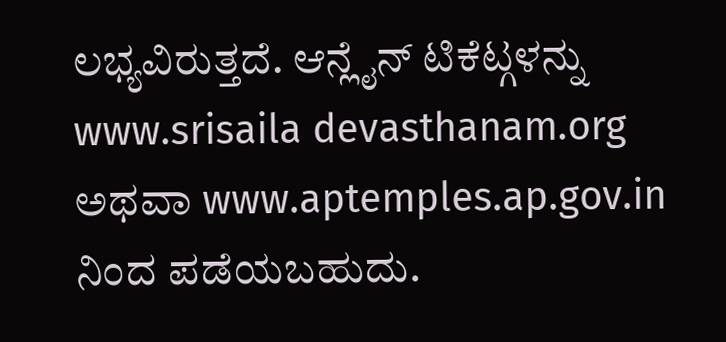ಲಭ್ಯವಿರುತ್ತದೆ. ಆನ್ಲೈನ್ ಟಿಕೆಟ್ಗಳನ್ನು www.srisaila devasthanam.org ಅಥವಾ www.aptemples.ap.gov.in ನಿಂದ ಪಡೆಯಬಹುದು.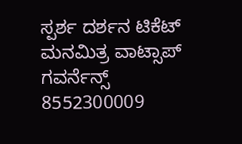ಸ್ಪರ್ಶ ದರ್ಶನ ಟಿಕೆಟ್ ಮನಮಿತ್ರ ವಾಟ್ಸಾಪ್ ಗವರ್ನೆನ್ಸ್ 8552300009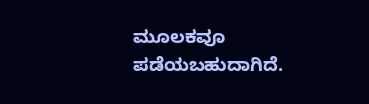ಮೂಲಕವೂ ಪಡೆಯಬಹುದಾಗಿದೆ.